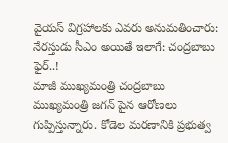వైయస్ విగ్రహాలకు ఎవరు అనుమతించారు: నేరస్తుడు సీఎం అయితే ఇలాగే: చంద్రబాబు ఫైర్..!
మాజీ ముఖ్యమంత్రి చంద్రబాబు ముఖ్యమంత్రి జగన్ పైన ఆరోణలు గుప్పిస్తున్నారు. కోడెల మరణానికి ప్రభుత్వ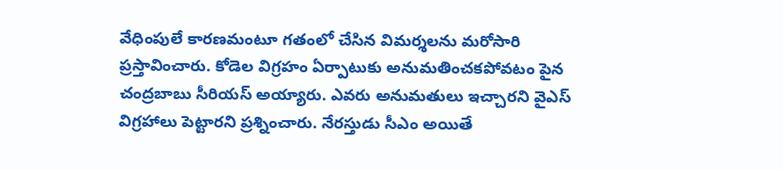వేధింపులే కారణమంటూ గతంలో చేసిన విమర్శలను మరోసారి ప్రస్తావించారు. కోడెల విగ్రహం ఏర్పాటుకు అనుమతించకపోవటం పైన చంద్రబాబు సీరియస్ అయ్యారు. ఎవరు అనుమతులు ఇచ్చారని వైఎస్ విగ్రహాలు పెట్టారని ప్రశ్నించారు. నేరస్తుడు సీఎం అయితే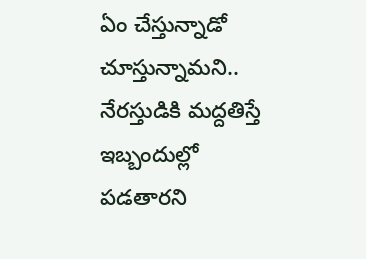ఏం చేస్తున్నాడో చూస్తున్నామని.. నేరస్తుడికి మద్దతిస్తే ఇబ్బందుల్లో పడతారని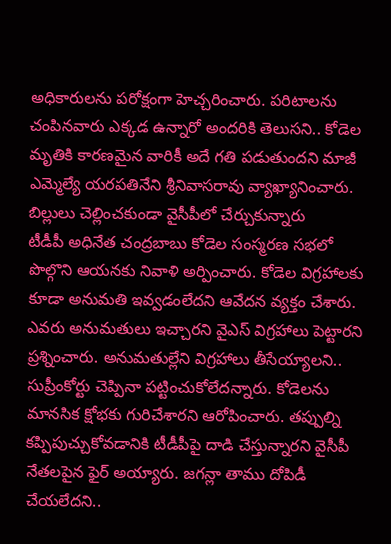అధికారులను పరోక్షంగా హెచ్చరించారు. పరిటాలను చంపినవారు ఎక్కడ ఉన్నారో అందరికి తెలుసని.. కోడెల మృతికి కారణమైన వారికీ అదే గతి పడుతుందని మాజీ ఎమ్మెల్యే యరపతినేని శ్రీనివాసరావు వ్యాఖ్యానించారు.
బిల్లులు చెల్లించకుండా వైసీపీలో చేర్చుకున్నారు
టీడీపీ అధినేత చంద్రబాబు కోడెల సంస్మరణ సభలో పొల్గొని ఆయనకు నివాళి అర్పించారు. కోడెల విగ్రహాలకు కూడా అనుమతి ఇవ్వడంలేదని ఆవేదన వ్యక్తం చేశారు. ఎవరు అనుమతులు ఇచ్చారని వైఎస్ విగ్రహాలు పెట్టారని ప్రశ్నించారు. అనుమతుల్లేని విగ్రహాలు తీసేయ్యాలని.. సుప్రీంకోర్టు చెప్పినా పట్టించుకోలేదన్నారు. కోడెలను మానసిక క్షోభకు గురిచేశారని ఆరోపించారు. తప్పుల్ని కప్పిపుచ్చుకోవడానికి టీడీపీపై దాడి చేస్తున్నారని వైసీపీ నేతలపైన ఫైర్ అయ్యారు. జగన్లా తాము దోపిడీ చేయలేదని..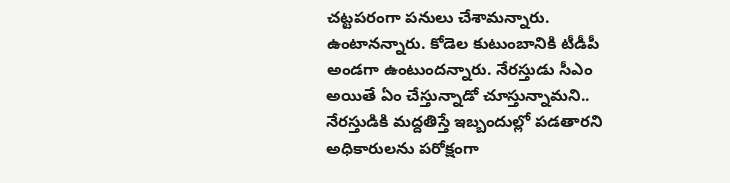చట్టపరంగా పనులు చేశామన్నారు. ఉంటానన్నారు. కోడెల కుటుంబానికి టీడీపీ అండగా ఉంటుందన్నారు. నేరస్తుడు సీఎం అయితే ఏం చేస్తున్నాడో చూస్తున్నామని.. నేరస్తుడికి మద్దతిస్తే ఇబ్బందుల్లో పడతారని అధికారులను పరోక్షంగా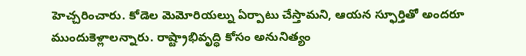హెచ్చరించారు. కోడెల మెమోరియల్ను ఏర్పాటు చేస్తామని, ఆయన స్ఫూర్తితో అందరూ ముందుకెళ్లాలన్నారు. రాష్ట్రాభివృద్ధి కోసం అనునిత్యం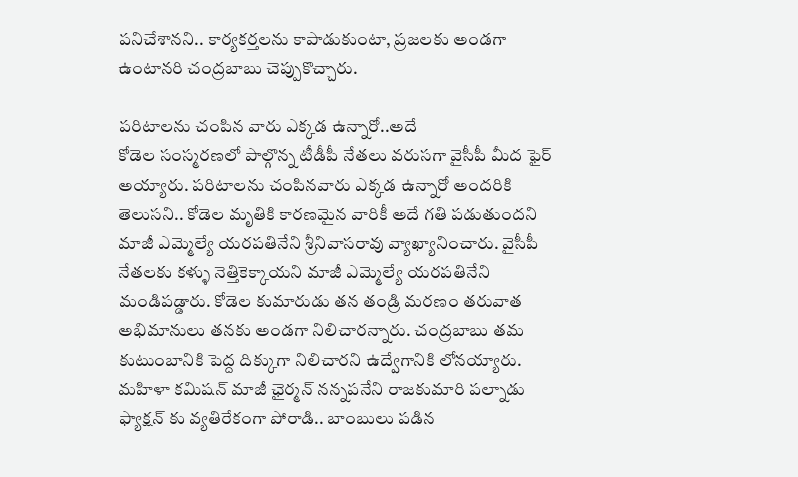పనిచేశానని.. కార్యకర్తలను కాపాడుకుంటా, ప్రజలకు అండగా ఉంటానరి చంద్రబాబు చెప్పుకొచ్చారు.

పరిటాలను చంపిన వారు ఎక్కడ ఉన్నారో..అదే
కోడెల సంస్మరణలో పాల్గొన్న టీడీపీ నేతలు వరుసగా వైసీపీ మీద ఫైర్ అయ్యారు. పరిటాలను చంపినవారు ఎక్కడ ఉన్నారో అందరికి తెలుసని.. కోడెల మృతికి కారణమైన వారికీ అదే గతి పడుతుందని మాజీ ఎమ్మెల్యే యరపతినేని శ్రీనివాసరావు వ్యాఖ్యానించారు. వైసీపీ నేతలకు కళ్ళు నెత్తికెక్కాయని మాజీ ఎమ్మెల్యే యరపతినేని మండిపడ్డారు. కోడెల కుమారుడు తన తండ్రి మరణం తరువాత అభిమానులు తనకు అండగా నిలిచారన్నారు. చంద్రబాబు తమ కుటుంబానికి పెద్ద దిక్కుగా నిలిచారని ఉద్వేగానికి లోనయ్యారు. మహిళా కమిషన్ మాజీ ఛైర్మన్ నన్నపనేని రాజకుమారి పల్నాడు ఫ్యాక్షన్ కు వ్యతిరేకంగా పోరాడి.. బాంబులు పడిన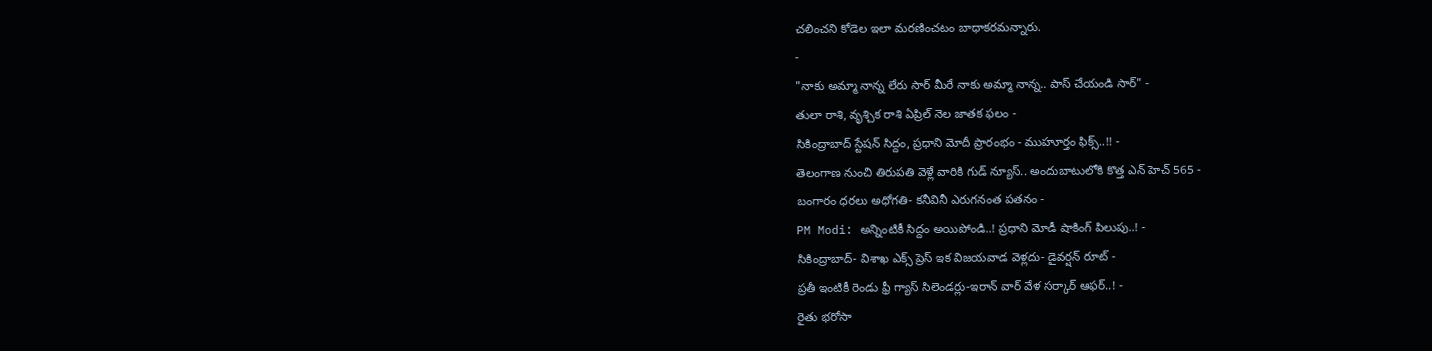చలించని కోడెల ఇలా మరణించటం బాధాకరమన్నారు.
-
"నాకు అమ్మా నాన్న లేరు సార్ మీరే నాకు అమ్మా నాన్న.. పాస్ చేయండి సార్" -
తులా రాశి, వృశ్చిక రాశి ఏప్రిల్ నెల జాతక ఫలం -
సికింద్రాబాద్ స్టేషన్ సిద్దం, ప్రధాని మోదీ ప్రారంభం - ముహూర్తం ఫిక్స్..!! -
తెలంగాణ నుంచి తిరుపతి వెళ్లే వారికి గుడ్ న్యూస్.. అందుబాటులోకి కొత్త ఎన్ హెచ్ 565 -
బంగారం ధరలు అధోగతి- కనీవినీ ఎరుగనంత పతనం -
PM Modi: అన్నింటికీ సిద్దం అయిపోండి..! ప్రధాని మోడీ షాకింగ్ పిలుపు..! -
సికింద్రాబాద్- విశాఖ ఎక్స్ ప్రెస్ ఇక విజయవాడ వెళ్లదు- డైవర్షన్ రూట్ -
ప్రతీ ఇంటికీ రెండు ఫ్రీ గ్యాస్ సిలెండర్లు-ఇరాన్ వార్ వేళ సర్కార్ ఆఫర్..! -
రైతు భరోసా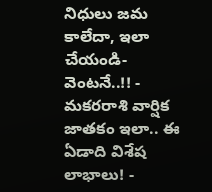నిధులు జమ కాలేదా, ఇలా చేయండి- వెంటనే..!! -
మకరరాశి వార్షిక జాతకం ఇలా.. ఈ ఏడాది విశేష లాభాలు! -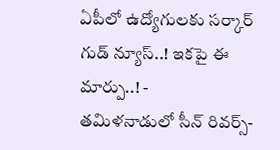ఏపీలో ఉద్యోగులకు సర్కార్ గుడ్ న్యూస్..! ఇకపై ఈ మార్పు..! -
తమిళనాడులో సీన్ రివర్స్-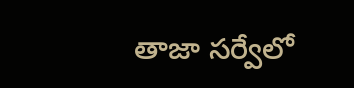తాజా సర్వేలో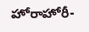హోరాహోరీ-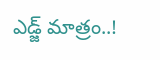ఎడ్జ్ మాత్రం..!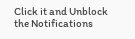Click it and Unblock the Notifications